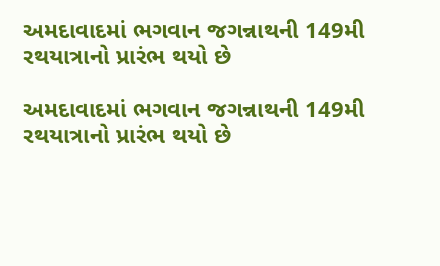અમદાવાદમાં ભગવાન જગન્નાથની 149મી રથયાત્રાનો પ્રારંભ થયો છે

અમદાવાદમાં ભગવાન જગન્નાથની 149મી રથયાત્રાનો પ્રારંભ થયો છે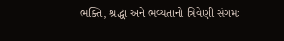ભક્તિ, શ્રદ્ધા અને ભવ્યતાનો ત્રિવેણી સંગમઃ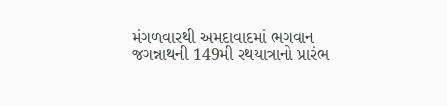મંગળવારથી અમદાવાદમાં ભગવાન જગન્નાથની 149મી રથયાત્રાનો પ્રારંભ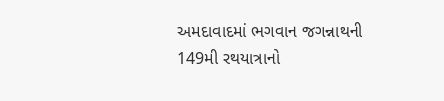અમદાવાદમાં ભગવાન જગન્નાથની 149મી રથયાત્રાનો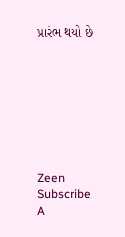પ્રારંભ થયો છે








Zeen Subscribe
A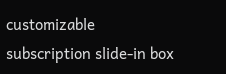customizable subscription slide-in box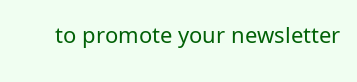to promote your newsletter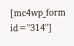[mc4wp_form id="314"]